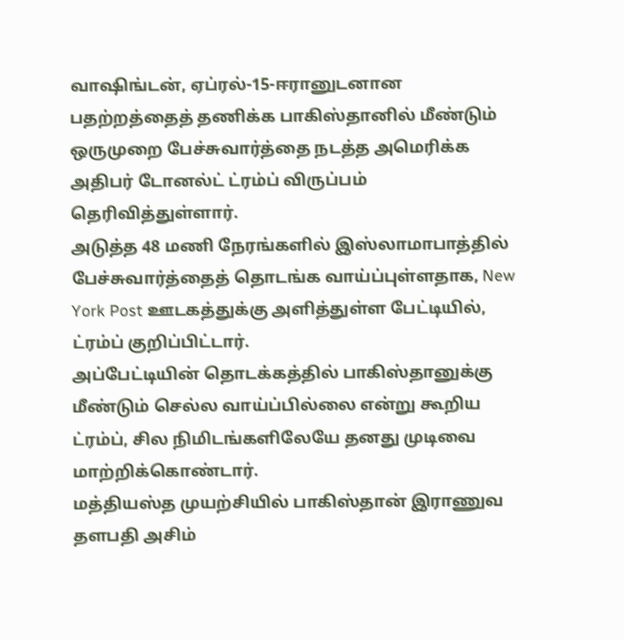வாஷிங்டன், ஏப்ரல்-15-ஈரானுடனான பதற்றத்தைத் தணிக்க பாகிஸ்தானில் மீண்டும் ஒருமுறை பேச்சுவார்த்தை நடத்த அமெரிக்க அதிபர் டோனல்ட் ட்ரம்ப் விருப்பம் தெரிவித்துள்ளார்.
அடுத்த 48 மணி நேரங்களில் இஸ்லாமாபாத்தில் பேச்சுவார்த்தைத் தொடங்க வாய்ப்புள்ளதாக, New York Post ஊடகத்துக்கு அளித்துள்ள பேட்டியில், ட்ரம்ப் குறிப்பிட்டார்.
அப்பேட்டியின் தொடக்கத்தில் பாகிஸ்தானுக்கு மீண்டும் செல்ல வாய்ப்பில்லை என்று கூறிய ட்ரம்ப், சில நிமிடங்களிலேயே தனது முடிவை மாற்றிக்கொண்டார்.
மத்தியஸ்த முயற்சியில் பாகிஸ்தான் இராணுவ தளபதி அசிம்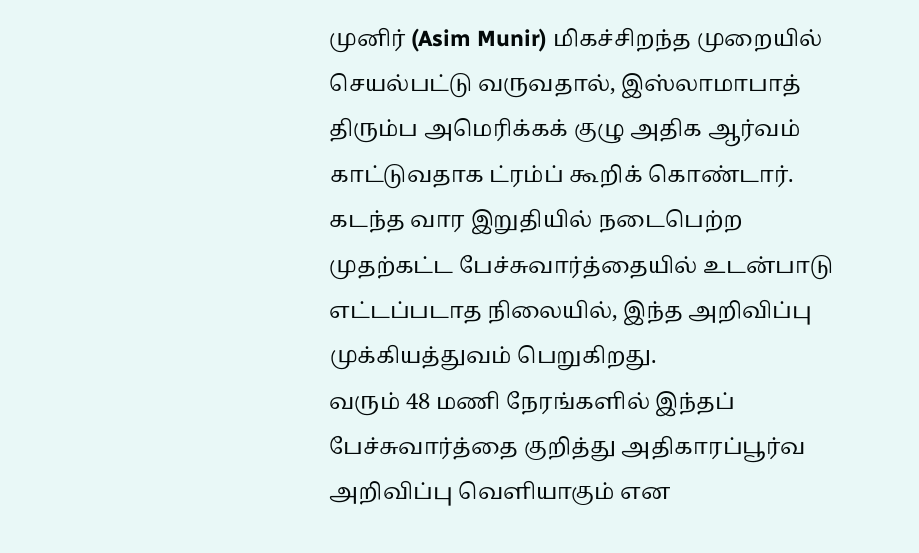முனிர் (Asim Munir) மிகச்சிறந்த முறையில் செயல்பட்டு வருவதால், இஸ்லாமாபாத் திரும்ப அமெரிக்கக் குழு அதிக ஆர்வம் காட்டுவதாக ட்ரம்ப் கூறிக் கொண்டார்.
கடந்த வார இறுதியில் நடைபெற்ற முதற்கட்ட பேச்சுவார்த்தையில் உடன்பாடு எட்டப்படாத நிலையில், இந்த அறிவிப்பு முக்கியத்துவம் பெறுகிறது.
வரும் 48 மணி நேரங்களில் இந்தப் பேச்சுவார்த்தை குறித்து அதிகாரப்பூர்வ அறிவிப்பு வெளியாகும் என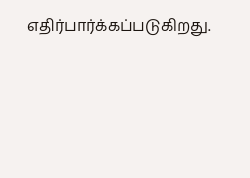எதிர்பார்க்கப்படுகிறது.